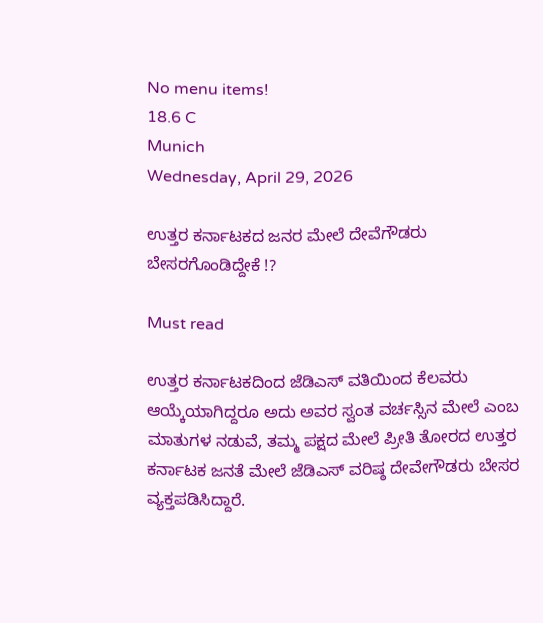No menu items!
18.6 C
Munich
Wednesday, April 29, 2026

ಉತ್ತರ ಕರ್ನಾಟಕದ ಜನರ ಮೇಲೆ ದೇವೆಗೌಡರು ಬೇಸರಗೊಂಡಿದ್ದೇಕೆ !?

Must read

ಉತ್ತರ ಕರ್ನಾಟಕದಿಂದ ಜೆಡಿಎಸ್ ವತಿಯಿಂದ ಕೆಲವರು ಆಯ್ಕೆಯಾಗಿದ್ದರೂ ಅದು ಅವರ ಸ್ವಂತ ವರ್ಚಸ್ಸಿನ ಮೇಲೆ ಎಂಬ ಮಾತುಗಳ ನಡುವೆ, ತಮ್ಮ ಪಕ್ಷದ ಮೇಲೆ ಪ್ರೀತಿ ತೋರದ ಉತ್ತರ ಕರ್ನಾಟಕ ಜನತೆ ಮೇಲೆ ಜೆಡಿಎಸ್ ವರಿಷ್ಠ ದೇವೇಗೌಡರು ಬೇಸರ ವ್ಯಕ್ತಪಡಿಸಿದ್ದಾರೆ.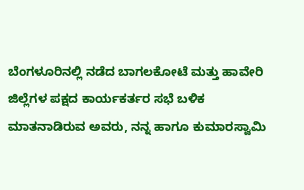ಬೆಂಗಳೂರಿನಲ್ಲಿ ನಡೆದ ಬಾಗಲಕೋಟೆ ಮತ್ತು ಹಾವೇರಿ ಜಿಲ್ಲೆಗಳ ಪಕ್ಷದ ಕಾರ್ಯಕರ್ತರ ಸಭೆ ಬಳಿಕ ಮಾತನಾಡಿರುವ ಅವರು, ನನ್ನ ಹಾಗೂ ಕುಮಾರಸ್ವಾಮಿ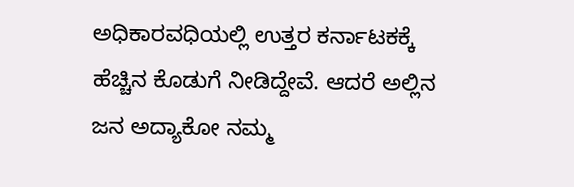ಅಧಿಕಾರವಧಿಯಲ್ಲಿ ಉತ್ತರ ಕರ್ನಾಟಕಕ್ಕೆ ಹೆಚ್ಚಿನ ಕೊಡುಗೆ ನೀಡಿದ್ದೇವೆ. ಆದರೆ ಅಲ್ಲಿನ ಜನ ಅದ್ಯಾಕೋ ನಮ್ಮ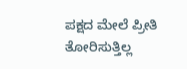ಪಕ್ಷದ ಮೇಲೆ ಪ್ರೀತಿ ತೋರಿಸುತ್ತಿಲ್ಲ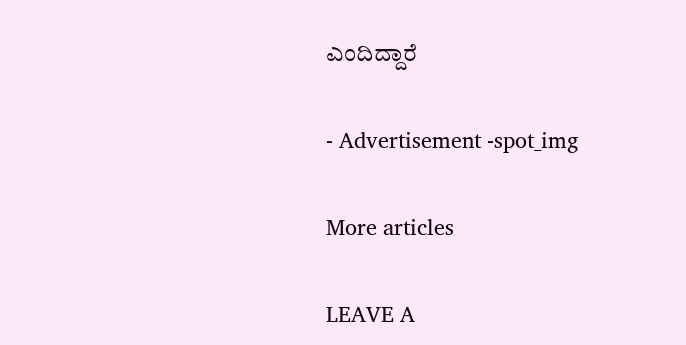ಎಂದಿದ್ದಾರೆ

- Advertisement -spot_img

More articles

LEAVE A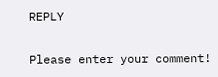REPLY

Please enter your comment!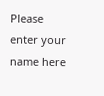Please enter your name here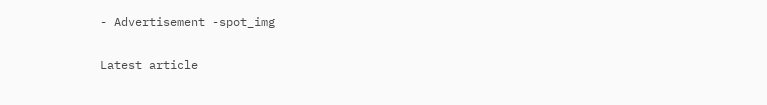- Advertisement -spot_img

Latest article